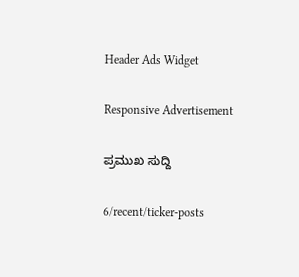Header Ads Widget

Responsive Advertisement

ಪ್ರಮುಖ ಸುದ್ದಿ

6/recent/ticker-posts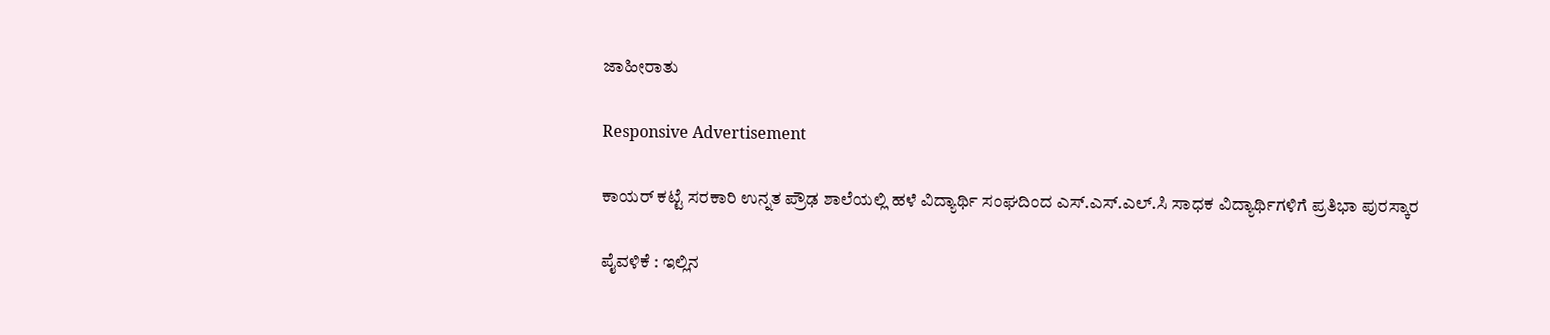ಜಾಹೀರಾತು

Responsive Advertisement

ಕಾಯರ್ ಕಟ್ಟೆ ಸರಕಾರಿ ಉನ್ನತ ಪ್ರೌಢ ಶಾಲೆಯಲ್ಲಿ ಹಳೆ ವಿದ್ಯಾರ್ಥಿ ಸಂಘದಿಂದ ಎಸ್.ಎಸ್.ಎಲ್.ಸಿ ಸಾಧಕ ವಿದ್ಯಾರ್ಥಿಗಳಿಗೆ ಪ್ರತಿಭಾ ಪುರಸ್ಕಾರ

ಪೈವಳಿಕೆ : ಇಲ್ಲಿನ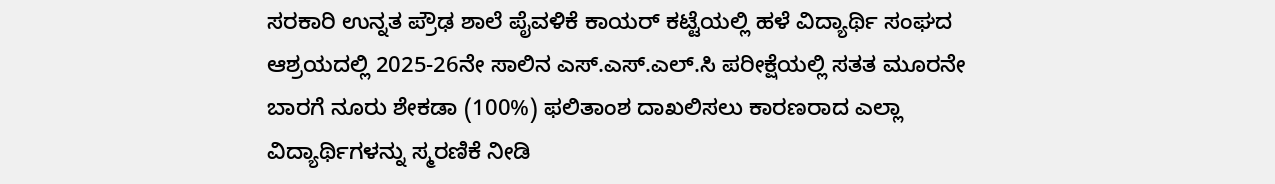ಸರಕಾರಿ ಉನ್ನತ ಪ್ರೌಢ ಶಾಲೆ ಪೈವಳಿಕೆ ಕಾಯರ್ ಕಟ್ಟೆಯಲ್ಲಿ ಹಳೆ ವಿದ್ಯಾರ್ಥಿ ಸಂಘದ ಆಶ್ರಯದಲ್ಲಿ 2025-26ನೇ ಸಾಲಿನ ಎಸ್.ಎಸ್.ಎಲ್.ಸಿ ಪರೀಕ್ಷೆಯಲ್ಲಿ ಸತತ ಮೂರನೇ ಬಾರಗೆ ನೂರು ಶೇಕಡಾ (100%) ಫಲಿತಾಂಶ ದಾಖಲಿಸಲು ಕಾರಣರಾದ ಎಲ್ಲಾ ವಿದ್ಯಾರ್ಥಿಗಳನ್ನು ಸ್ಮರಣಿಕೆ ನೀಡಿ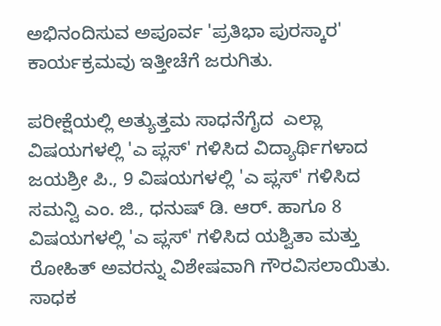ಅಭಿನಂದಿಸುವ ಅಪೂರ್ವ 'ಪ್ರತಿಭಾ ಪುರಸ್ಕಾರ' ಕಾರ್ಯಕ್ರಮವು ಇತ್ತೀಚೆಗೆ ಜರುಗಿತು.

ಪರೀಕ್ಷೆಯಲ್ಲಿ ಅತ್ಯುತ್ತಮ ಸಾಧನೆಗೈದ  ಎಲ್ಲಾ ವಿಷಯಗಳಲ್ಲಿ 'ಎ ಪ್ಲಸ್' ಗಳಿಸಿದ ವಿದ್ಯಾರ್ಥಿಗಳಾದ ಜಯಶ್ರೀ ಪಿ., 9 ವಿಷಯಗಳಲ್ಲಿ 'ಎ ಪ್ಲಸ್' ಗಳಿಸಿದ ಸಮನ್ವಿ ಎಂ. ಜಿ., ಧನುಷ್ ಡಿ. ಆರ್. ಹಾಗೂ 8 ವಿಷಯಗಳಲ್ಲಿ 'ಎ ಪ್ಲಸ್' ಗಳಿಸಿದ ಯಶ್ವಿತಾ ಮತ್ತು ರೋಹಿತ್ ಅವರನ್ನು ವಿಶೇಷವಾಗಿ ಗೌರವಿಸಲಾಯಿತು. ಸಾಧಕ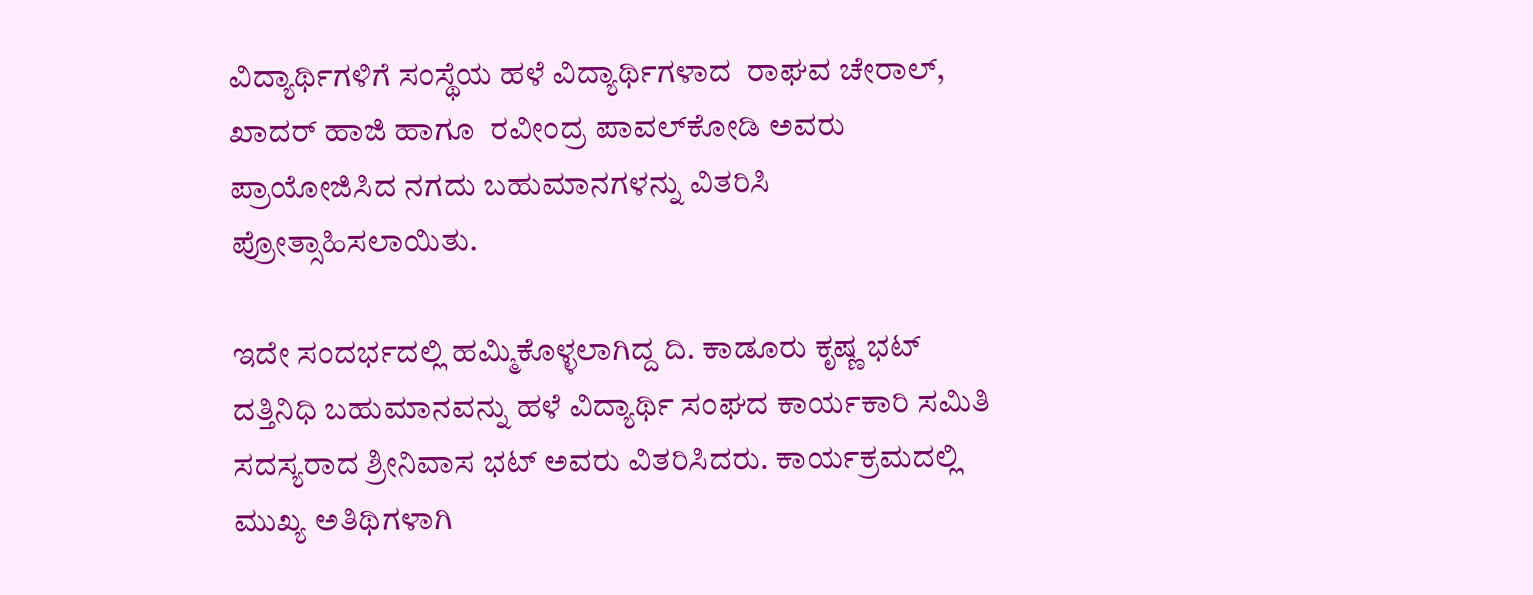ವಿದ್ಯಾರ್ಥಿಗಳಿಗೆ ಸಂಸ್ಥೆಯ ಹಳೆ ವಿದ್ಯಾರ್ಥಿಗಳಾದ  ರಾಘವ ಚೇರಾಲ್, ಖಾದರ್ ಹಾಜಿ ಹಾಗೂ  ರವೀಂದ್ರ ಪಾವಲ್‌ಕೋಡಿ ಅವರು ಪ್ರಾಯೋಜಿಸಿದ ನಗದು ಬಹುಮಾನಗಳನ್ನು ವಿತರಿಸಿ ಪ್ರೋತ್ಸಾಹಿಸಲಾಯಿತು.

ಇದೇ ಸಂದರ್ಭದಲ್ಲಿ ಹಮ್ಮಿಕೊಳ್ಳಲಾಗಿದ್ದ ದಿ. ಕಾಡೂರು ಕೃಷ್ಣ ಭಟ್ ದತ್ತಿನಿಧಿ ಬಹುಮಾನವನ್ನು ಹಳೆ ವಿದ್ಯಾರ್ಥಿ ಸಂಘದ ಕಾರ್ಯಕಾರಿ ಸಮಿತಿ ಸದಸ್ಯರಾದ ಶ್ರೀನಿವಾಸ ಭಟ್ ಅವರು ವಿತರಿಸಿದರು. ಕಾರ್ಯಕ್ರಮದಲ್ಲಿ ಮುಖ್ಯ ಅತಿಥಿಗಳಾಗಿ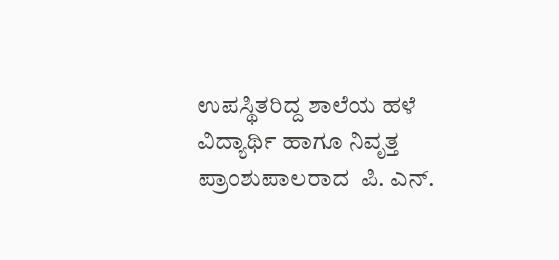ಉಪಸ್ಥಿತರಿದ್ದ ಶಾಲೆಯ ಹಳೆ ವಿದ್ಯಾರ್ಥಿ ಹಾಗೂ ನಿವೃತ್ತ ಪ್ರಾಂಶುಪಾಲರಾದ  ಪಿ. ಎನ್.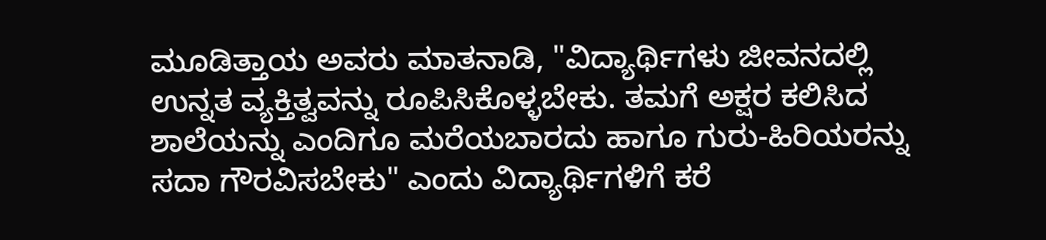ಮೂಡಿತ್ತಾಯ ಅವರು ಮಾತನಾಡಿ, "ವಿದ್ಯಾರ್ಥಿಗಳು ಜೀವನದಲ್ಲಿ ಉನ್ನತ ವ್ಯಕ್ತಿತ್ವವನ್ನು ರೂಪಿಸಿಕೊಳ್ಳಬೇಕು. ತಮಗೆ ಅಕ್ಷರ ಕಲಿಸಿದ ಶಾಲೆಯನ್ನು ಎಂದಿಗೂ ಮರೆಯಬಾರದು ಹಾಗೂ ಗುರು-ಹಿರಿಯರನ್ನು ಸದಾ ಗೌರವಿಸಬೇಕು" ಎಂದು ವಿದ್ಯಾರ್ಥಿಗಳಿಗೆ ಕರೆ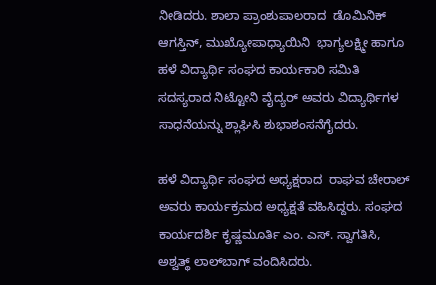ನೀಡಿದರು. ಶಾಲಾ ಪ್ರಾಂಶುಪಾಲರಾದ  ಡೊಮಿನಿಕ್ ಆಗಸ್ತಿನ್, ಮುಖ್ಯೋಪಾಧ್ಯಾಯಿನಿ  ಭಾಗ್ಯಲಕ್ಷ್ಮೀ ಹಾಗೂ ಹಳೆ ವಿದ್ಯಾರ್ಥಿ ಸಂಘದ ಕಾರ್ಯಕಾರಿ ಸಮಿತಿ ಸದಸ್ಯರಾದ ನಿಟ್ಟೋನಿ ವೈದ್ಯರ್ ಅವರು ವಿದ್ಯಾರ್ಥಿಗಳ ಸಾಧನೆಯನ್ನು ಶ್ಲಾಘಿಸಿ ಶುಭಾಶಂಸನೆಗೈದರು.

ಹಳೆ ವಿದ್ಯಾರ್ಥಿ ಸಂಘದ ಅಧ್ಯಕ್ಷರಾದ  ರಾಘವ ಚೇರಾಲ್ ಅವರು ಕಾರ್ಯಕ್ರಮದ ಅಧ್ಯಕ್ಷತೆ ವಹಿಸಿದ್ದರು. ಸಂಘದ ಕಾರ್ಯದರ್ಶಿ ಕೃಷ್ಣಮೂರ್ತಿ ಎಂ. ಎಸ್. ಸ್ವಾಗತಿಸಿ, ಅಶ್ವತ್ಥ್ ಲಾಲ್‌ಬಾಗ್ ವಂದಿಸಿದರು.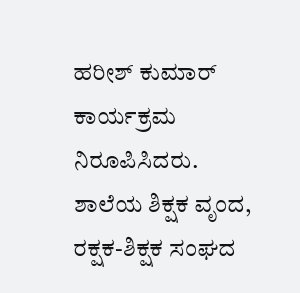ಹರೀಶ್ ಕುಮಾರ್ ಕಾರ್ಯಕ್ರಮ ನಿರೂಪಿಸಿದರು. ಶಾಲೆಯ ಶಿಕ್ಷಕ ವೃಂದ, ರಕ್ಷಕ-ಶಿಕ್ಷಕ ಸಂಘದ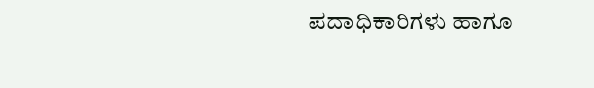ಪದಾಧಿಕಾರಿಗಳು ಹಾಗೂ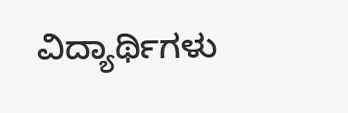ವಿದ್ಯಾರ್ಥಿಗಳು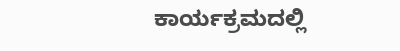ಕಾರ್ಯಕ್ರಮದಲ್ಲಿ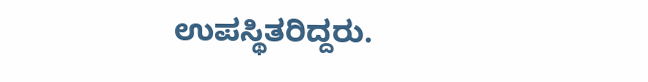ಉಪಸ್ಥಿತರಿದ್ದರು.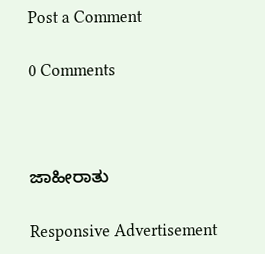Post a Comment

0 Comments



ಜಾಹೀರಾತು

Responsive Advertisement